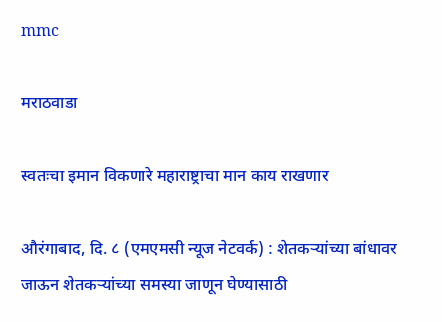mmc

मराठवाडा

स्वतःचा इमान विकणारे महाराष्ट्राचा मान काय राखणार

औरंगाबाद, दि. ८ (एमएमसी न्यूज नेटवर्क) : शेतकऱ्यांच्या बांधावर जाऊन शेतकऱ्यांच्या समस्या जाणून घेण्यासाठी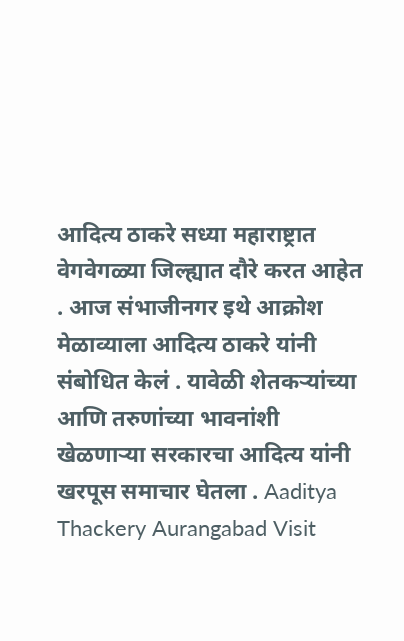आदित्य ठाकरे सध्या महाराष्ट्रात वेगवेगळ्या जिल्ह्यात दौरे करत आहेत . आज संभाजीनगर इथे आक्रोश मेळाव्याला आदित्य ठाकरे यांनी संबोधित केलं . यावेळी शेतकऱ्यांच्या आणि तरुणांच्या भावनांशी खेळणाऱ्या सरकारचा आदित्य यांनी खरपूस समाचार घेतला . Aaditya Thackery Aurangabad Visit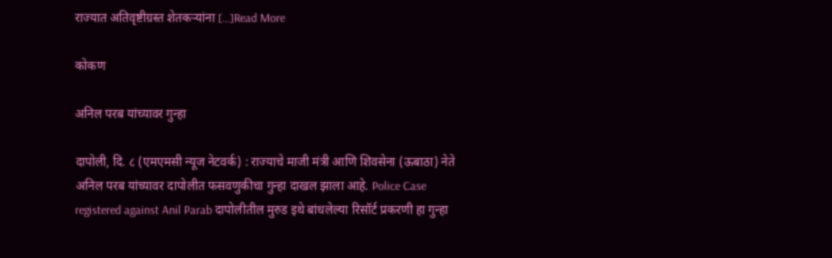राज्यात अतिवृष्टीग्रस्त शेतकऱ्यांना […]Read More

कोकण

अनिल परब यांच्यावर गुन्हा

दापोली, दि. ८ (एमएमसी न्यूज नेटवर्क) : राज्याचे माजी मंत्री आणि शिवसेना (ऊबाठा) नेते अनिल परब यांच्यावर दापोलीत फसवणुकीचा गुन्हा दाखल झाला आहे. Police Case registered against Anil Parab दापोलीतील मुरुड इथे बांधलेल्या रिसॉर्ट प्रकरणी हा गुन्हा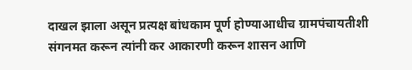दाखल झाला असून प्रत्यक्ष बांधकाम पूर्ण होण्याआधीच ग्रामपंचायतीशी संगनमत करून त्यांनी कर आकारणी करून शासन आणि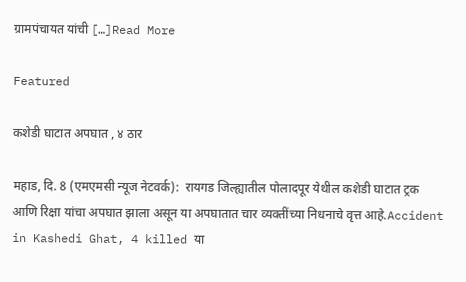ग्रामपंचायत यांची […]Read More

Featured

कशेडी घाटात अपघात , ४ ठार

महाड, दि. 8 (एमएमसी न्यूज नेटवर्क):  रायगड जिल्ह्यातील पोलादपूर येथील कशेडी घाटात ट्रक आणि रिक्षा यांचा अपघात झाला असून या अपघातात चार व्यक्तींच्या निधनाचे वृत्त आहे.Accident in Kashedi Ghat, 4 killed या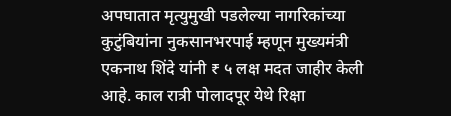अपघातात मृत्युमुखी पडलेल्या नागरिकांच्या कुटुंबियांना नुकसानभरपाई म्हणून मुख्यमंत्री एकनाथ शिंदे यांनी ₹ ५ लक्ष मदत जाहीर केली आहे. काल रात्री पोलादपूर येथे रिक्षा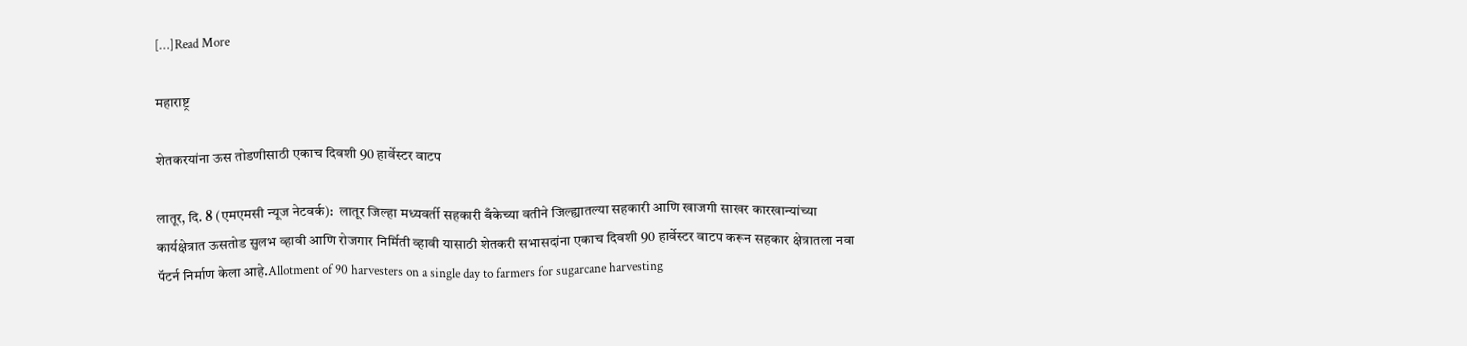[…]Read More

महाराष्ट्र

शेतकरयांना ऊस तोडणीसाठी एकाच दिवशी 90 हार्वेस्टर वाटप

लातूर, दि. 8 (एमएमसी न्यूज नेटवर्क):  लातूर जिल्हा मध्यवर्ती सहकारी बँकेच्या वतीने जिल्ह्यातल्या सहकारी आणि खाजगी साखर कारखान्यांच्या कार्यक्षेत्रात ऊसतोड सुलभ व्हावी आणि रोजगार निर्मिती व्हावी यासाठी शेतकरी सभासदांना एकाच दिवशी 90 हार्वेस्टर वाटप करून सहकार क्षेत्रातला नवा पॅटर्न निर्माण केला आहे.Allotment of 90 harvesters on a single day to farmers for sugarcane harvesting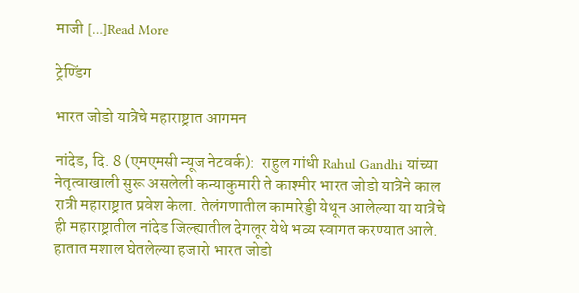माजी […]Read More

ट्रेण्डिंग

भारत जोडो यात्रेचे महाराष्ट्रात आगमन

नांदेड, दि. 8 (एमएमसी न्यूज नेटवर्क):  राहुल गांधी Rahul Gandhi यांच्या नेतृत्वाखाली सुरू असलेली कन्याकुमारी ते काश्मीर भारत जोडो यात्रेने काल रात्री महाराष्ट्रात प्रवेश केला. तेलंगणातील कामारेड्डी येथून आलेल्या या यात्रेचे ही महाराष्ट्रातील नांदेड जिल्ह्यातील देगलूर येथे भव्य स्वागत करण्यात आले.   हातात मशाल घेतलेल्या हजारो भारत जोडो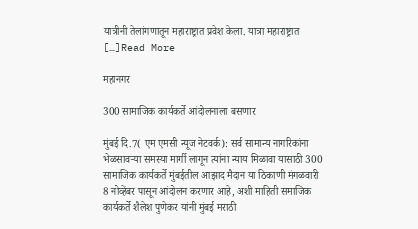यात्रीनी तेलांगणातून महाराष्ट्रात प्रवेश केला. यात्रा महाराष्ट्रात […]Read More

महानगर

300 सामाजिक कार्यकर्ते आंदोलनाला बसणार

मुंबई दि.7( एम एमसी न्यूज नेटवर्क): सर्व सामान्य नागरिकांना भेळसावऱ्या समस्या मार्गी लागून त्यांना न्याय मिळावा यासाठी 300 सामाजिक कार्यकर्ते मुंबईतील आझाद मैदान या ठिकाणी मंगळवारी 8 नोव्हेंबर पासून आंदोलन करणार आहे, अशी माहिती समाजिक कार्यकर्ते शैलेश पुणेकर यांनी मुंबई मराठी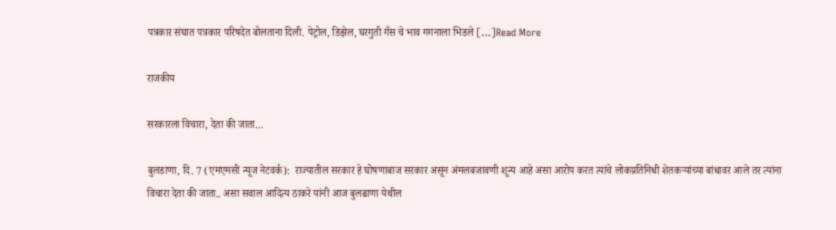पत्रकार संघात पत्रकार परिषदेत बोलताना दिली. पेट्रोल, डिझेल, घरगुती गॅस चे भाव गगनाला भिडले […]Read More

राजकीय

सरकारला विचारा, देता की जाता…

बुलडाणा, दि. 7 (एमएमसी न्यूज नेटवर्क):  राज्यातील सरकार हे घोषणाबाज सरकार असून अंमलबजावणी शून्य आहे असा आरोप करत त्यांचे लोकप्रतिनिधी शेतकऱ्यांच्या बांधावर आले तर त्यांना विचारा देता की जाता.. असा सवाल आदित्य ठाकरे यांनी आज बुलढाणा येथील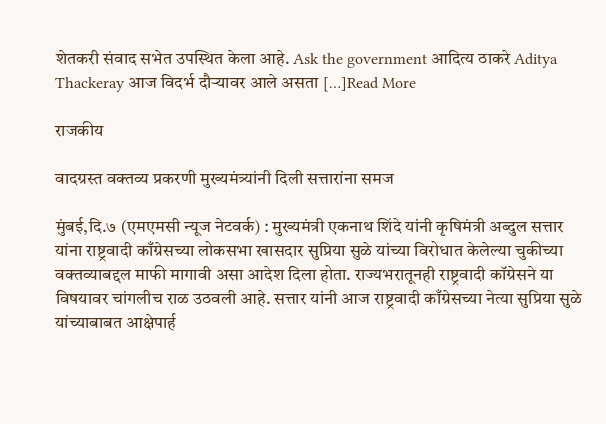शेतकरी संवाद सभेत उपस्थित केला आहे. Ask the government आदित्य ठाकरे Aditya Thackeray आज विदर्भ दौऱ्यावर आले असता […]Read More

राजकीय

वादग्रस्त वक्तव्य प्रकरणी मुख्यमंत्र्यांनी दिली सत्तारांना समज

मुंबई,दि.७ (एमएमसी न्यूज नेटवर्क) : मुख्यमंत्री एकनाथ शिंदे यांनी कृषिमंत्री अब्दुल सत्तार यांना राष्ट्रवादी काँग्रेसच्या लोकसभा खासदार सुप्रिया सुळे यांच्या विरोधात केलेल्या चुकीच्या वक्तव्याबद्दल माफी मागावी असा आदेश दिला होता. राज्यभरातूनही राष्ट्रवादी कॉग्रेसने या विषयावर चांगलीच राळ उठवली आहे. सत्तार यांनी आज राष्ट्रवादी काँग्रेसच्या नेत्या सुप्रिया सुळे यांच्याबाबत आक्षेपार्ह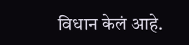विधान केलं आहे.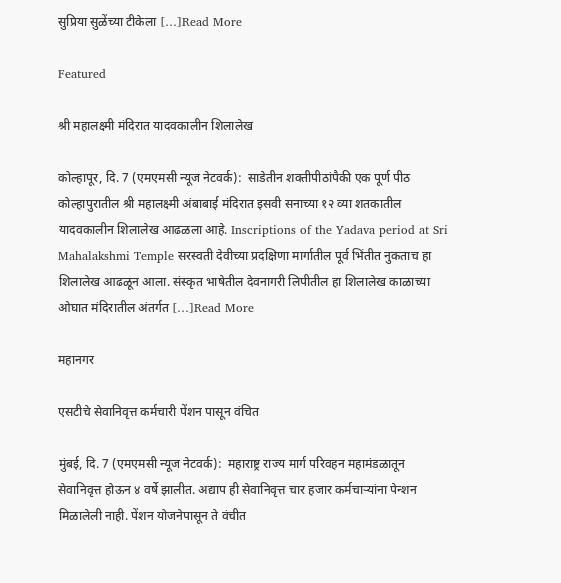सुप्रिया सुळेंच्या टीकेला […]Read More

Featured

श्री महालक्ष्मी मंदिरात यादवकालीन शिलालेख

कोल्हापूर, दि. 7 (एमएमसी न्यूज नेटवर्क):  साडेतीन शक्तीपीठांपैकी एक पूर्ण पीठ कोल्हापुरातील श्री महालक्ष्मी अंबाबाई मंदिरात इसवी सनाच्या १२ व्या शतकातील यादवकालीन शिलालेख आढळला आहे. Inscriptions of the Yadava period at Sri Mahalakshmi Temple सरस्वती देवीच्या प्रदक्षिणा मार्गातील पूर्व भिंतीत नुकताच हा शिलालेख आढळून आला. संस्कृत भाषेतील देवनागरी लिपीतील हा शिलालेख काळाच्या ओघात मंदिरातील अंतर्गत […]Read More

महानगर

एसटीचे सेवानिवृत्त कर्मचारी पेंशन पासून वंचित

मुंबई, दि. 7 (एमएमसी न्यूज नेटवर्क):  महाराष्ट्र राज्य मार्ग परिवहन महामंडळातून सेवानिवृत्त होऊन ४ वर्षे झालीत. अद्याप ही सेवानिवृत्त चार हजार कर्मचाऱ्यांना पेन्शन मिळालेली नाही. पेंशन योजनेपासून ते वंचीत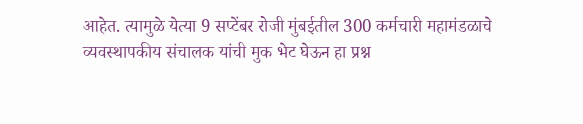आहेत. त्यामुळे येत्या 9 सप्टेंबर रोजी मुंबईतील 300 कर्मचारी महामंडळाचे व्यवस्थापकीय संचालक यांची मुक भेट घेऊन हा प्रश्न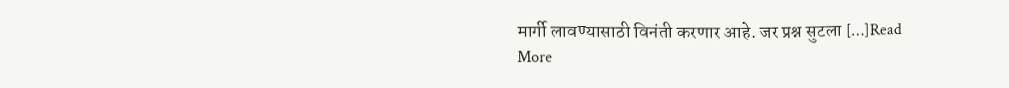मार्गी लावण्यासाठी विनंती करणार आहे. जर प्रश्न सुटला […]Read More